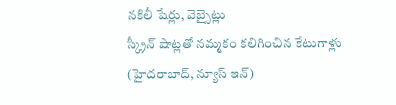నకిలీ షేర్లు, వెబ్సైట్లు
స్క్రీన్ షాట్లతో నమ్మకం కలిగించిన కేటుగాళ్లు
(హైదరాబాద్, న్యూస్ ఇన్)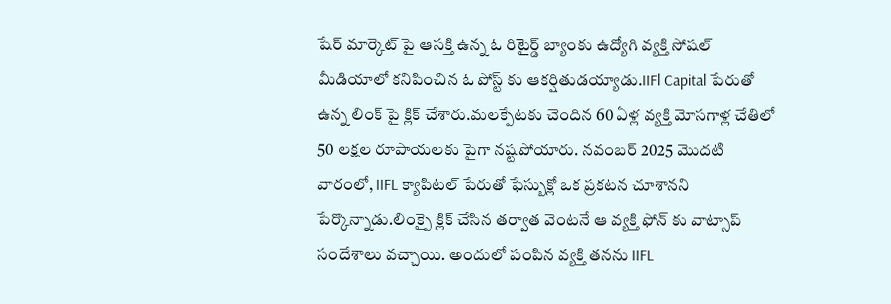షేర్ మార్కెట్ పై ఆసక్తి ఉన్న ఓ రిటైర్డ్ బ్యాంకు ఉద్యోగి వ్యక్తి సోషల్ మీడియాలో కనిపించిన ఓ పోస్ట్ కు ఆకర్షితుడయ్యాడు.IIFl Capital పేరుతో ఉన్న లింక్ పై క్లిక్ చేశారు.మలక్పేటకు చెందిన 60 ఏళ్ల వ్యక్తి మోసగాళ్ల చేతిలో 50 లక్షల రూపాయలకు పైగా నష్టపోయారు. నవంబర్ 2025 మొదటి వారంలో, IIFL క్యాపిటల్ పేరుతో ఫేస్బుక్లో ఒక ప్రకటన చూశానని పేర్కొన్నాడు.లింక్పై క్లిక్ చేసిన తర్వాత వెంటనే ఆ వ్యక్తి ఫోన్ కు వాట్సాప్ సందేశాలు వచ్చాయి. అందులో పంపిన వ్యక్తి తనను IIFL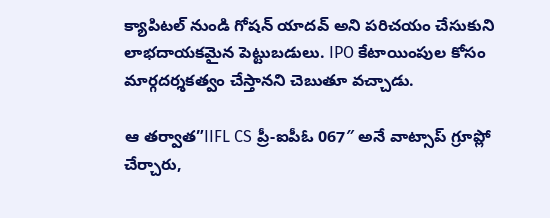క్యాపిటల్ నుండి గోషన్ యాదవ్ అని పరిచయం చేసుకుని లాభదాయకమైన పెట్టుబడులు. IPO కేటాయింపుల కోసం మార్గదర్శకత్వం చేస్తానని చెబుతూ వచ్చాడు.

ఆ తర్వాత”IIFL CS ప్రీ-ఐపీఓ 067″ అనే వాట్సాప్ గ్రూప్లో చేర్చారు,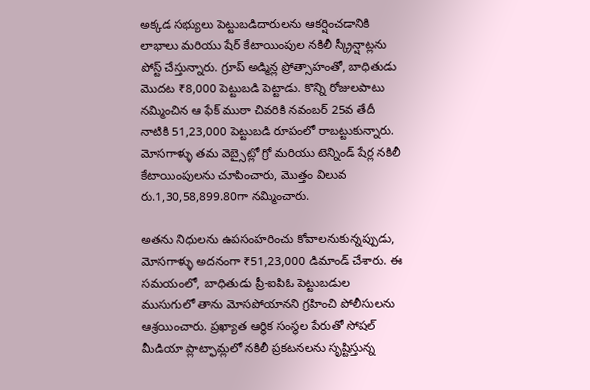అక్కడ సభ్యులు పెట్టుబడిదారులను ఆకర్షించడానికి లాభాలు మరియు షేర్ కేటాయింపుల నకిలీ స్క్రీన్షాట్లను పోస్ట్ చేస్తున్నారు. గ్రూప్ అడ్మిన్ల ప్రోత్సాహంతో, బాధితుడు మొదట ₹8,000 పెట్టుబడి పెట్టాడు. కొన్ని రోజులపాటు నమ్మించిన ఆ ఫేక్ ముఠా చివరికి నవంబర్ 25వ తేదీ నాటికి 51,23,000 పెట్టుబడి రూపంలో రాబట్టుకున్నారు. మోసగాళ్ళు తమ వెబ్సైట్లో గ్రో మరియు టెన్నిండ్ షేర్ల నకిలీ కేటాయింపులను చూపించారు, మొత్తం విలువ రు.1,30,58,899.80గా నమ్మించారు.

అతను నిధులను ఉపసంహరించు కోవాలనుకున్నప్పుడు, మోసగాళ్ళు అదనంగా ₹51,23,000 డిమాండ్ చేశారు. ఈ సమయంలో, బాధితుడు ప్రీ-ఐపిఓ పెట్టుబడుల ముసుగులో తాను మోసపోయానని గ్రహించి పోలీసులను ఆశ్రయించారు. ప్రఖ్యాత ఆర్థిక సంస్థల పేరుతో సోషల్ మీడియా ప్లాట్ఫామ్లలో నకిలీ ప్రకటనలను సృష్టిస్తున్న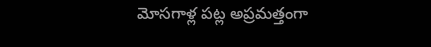మోసగాళ్ల పట్ల అప్రమత్తంగా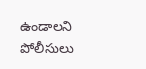ఉండాలని పోలీసులు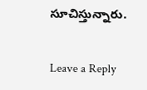సూచిస్తున్నారు.


Leave a Reply